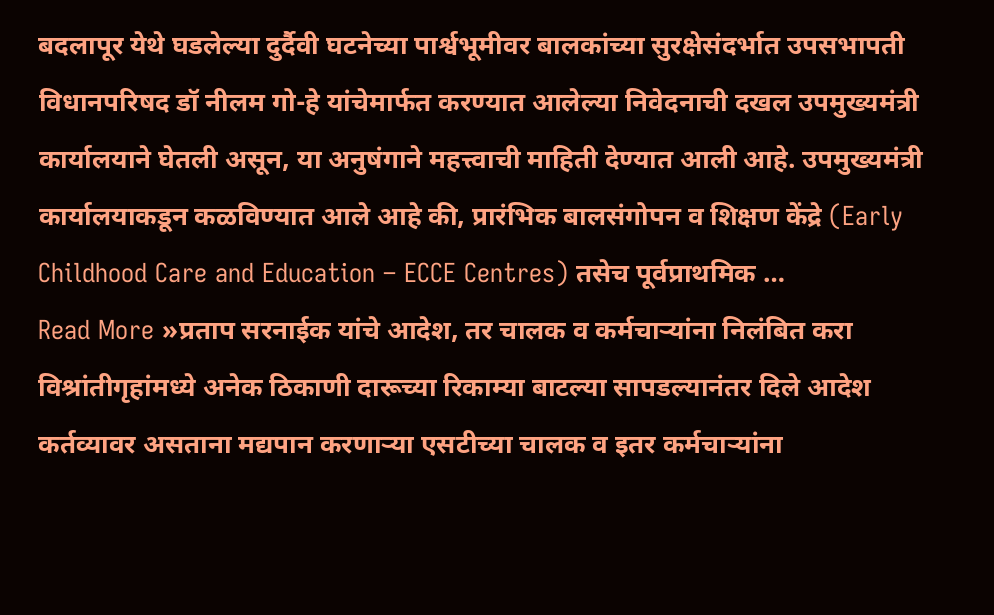बदलापूर येथे घडलेल्या दुर्दैवी घटनेच्या पार्श्वभूमीवर बालकांच्या सुरक्षेसंदर्भात उपसभापती विधानपरिषद डॉ नीलम गो-हे यांचेमार्फत करण्यात आलेल्या निवेदनाची दखल उपमुख्यमंत्री कार्यालयाने घेतली असून, या अनुषंगाने महत्त्वाची माहिती देण्यात आली आहे. उपमुख्यमंत्री कार्यालयाकडून कळविण्यात आले आहे की, प्रारंभिक बालसंगोपन व शिक्षण केंद्रे (Early Childhood Care and Education – ECCE Centres) तसेच पूर्वप्राथमिक …
Read More »प्रताप सरनाईक यांचे आदेश, तर चालक व कर्मचाऱ्यांना निलंबित करा विश्रांतीगृहांमध्ये अनेक ठिकाणी दारूच्या रिकाम्या बाटल्या सापडल्यानंतर दिले आदेश
कर्तव्यावर असताना मद्यपान करणाऱ्या एसटीच्या चालक व इतर कर्मचाऱ्यांना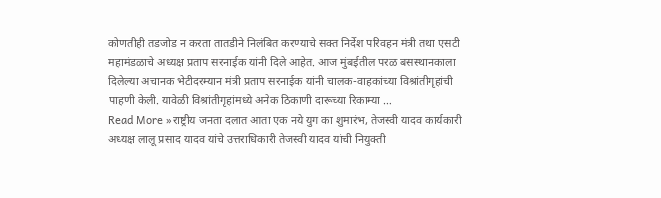कोणतीही तडजोड न करता तातडीने निलंबित करण्याचे सक्त निर्देश परिवहन मंत्री तथा एसटी महामंडळाचे अध्यक्ष प्रताप सरनाईक यांनी दिले आहेत. आज मुंबईतील परळ बसस्थानकाला दिलेल्या अचानक भेटीदरम्यान मंत्री प्रताप सरनाईक यांनी चालक-वाहकांच्या विश्रांतीगृहांची पाहणी केली. यावेळी विश्रांतीगृहांमध्ये अनेक ठिकाणी दारूच्या रिकाम्या …
Read More »राष्ट्रीय जनता दलात आता एक नये युग का शुमारंभ, तेजस्वी यादव कार्यकारी अध्यक्ष लालू प्रसाद यादव यांचे उत्तराधिकारी तेजस्वी यादव यांची नियुक्ती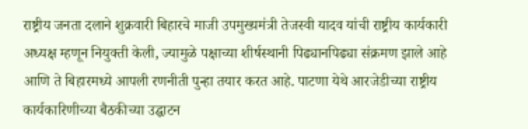राष्ट्रीय जनता दलाने शुक्रवारी बिहारचे माजी उपमुख्यमंत्री तेजस्वी यादव यांची राष्ट्रीय कार्यकारी अध्यक्ष म्हणून नियुक्ती केली, ज्यामुळे पक्षाच्या शीर्षस्थानी पिढ्यानपिढ्या संक्रमण झाले आहे आणि ते बिहारमध्ये आपली रणनीती पुन्हा तयार करत आहे. पाटणा येथे आरजेडीच्या राष्ट्रीय कार्यकारिणीच्या बैठकीच्या उद्घाटन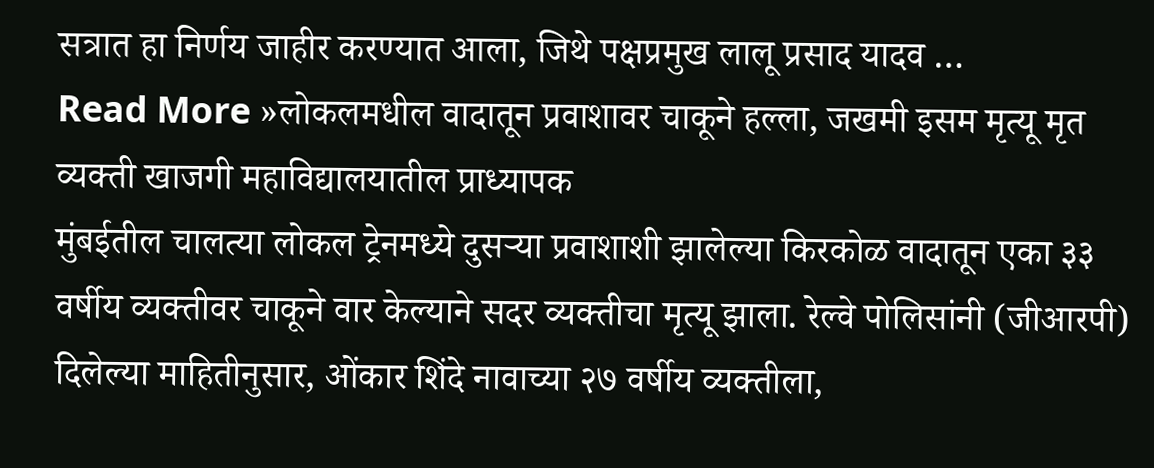सत्रात हा निर्णय जाहीर करण्यात आला, जिथे पक्षप्रमुख लालू प्रसाद यादव …
Read More »लोकलमधील वादातून प्रवाशावर चाकूने हल्ला, जखमी इसम मृत्यू मृत व्यक्ती खाजगी महाविद्यालयातील प्राध्यापक
मुंबईतील चालत्या लोकल ट्रेनमध्ये दुसऱ्या प्रवाशाशी झालेल्या किरकोळ वादातून एका ३३ वर्षीय व्यक्तीवर चाकूने वार केल्याने सदर व्यक्तीचा मृत्यू झाला. रेल्वे पोलिसांनी (जीआरपी) दिलेल्या माहितीनुसार, ओंकार शिंदे नावाच्या २७ वर्षीय व्यक्तीला,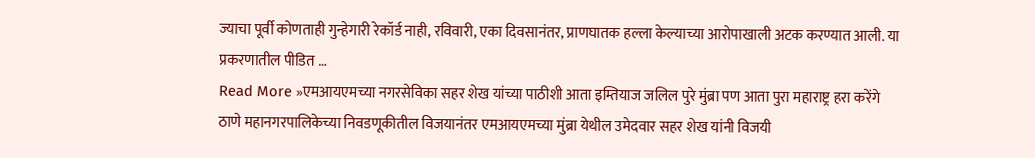ज्याचा पूर्वी कोणताही गुन्हेगारी रेकॉर्ड नाही, रविवारी, एका दिवसानंतर, प्राणघातक हल्ला केल्याच्या आरोपाखाली अटक करण्यात आली. या प्रकरणातील पीडित …
Read More »एमआयएमच्या नगरसेविका सहर शेख यांच्या पाठीशी आता इम्तियाज जलिल पुरे मुंब्रा पण आता पुरा महाराष्ट्र हरा करेंगे
ठाणे महानगरपालिकेच्या निवडणूकीतील विजयानंतर एमआयएमच्या मुंब्रा येथील उमेदवार सहर शेख यांनी विजयी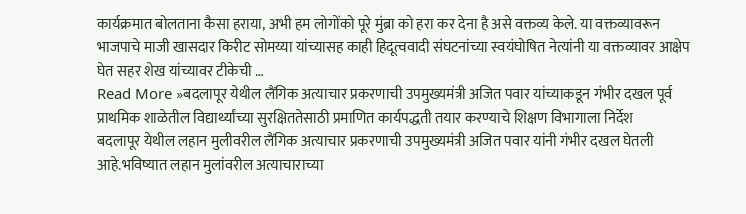कार्यक्रमात बोलताना कैसा हराया, अभी हम लोगोंको पूरे मुंब्रा को हरा कर देना है असे वक्तव्य केले. या वक्तव्यावरून भाजपाचे माजी खासदार किरीट सोमय्या यांच्यासह काही हिदूत्ववादी संघटनांच्या स्वयंघोषित नेत्यांनी या वक्तव्यावर आक्षेप घेत सहर शेख यांच्यावर टीकेची …
Read More »बदलापूर येथील लैंगिक अत्याचार प्रकरणाची उपमुख्यमंत्री अजित पवार यांच्याकडून गंभीर दखल पूर्व प्राथमिक शाळेतील विद्यार्थ्यांच्या सुरक्षिततेसाठी प्रमाणित कार्यपद्धती तयार करण्याचे शिक्षण विभागाला निर्देश
बदलापूर येथील लहान मुलीवरील लैंगिक अत्याचार प्रकरणाची उपमुख्यमंत्री अजित पवार यांनी गंभीर दखल घेतली आहे.भविष्यात लहान मुलांवरील अत्याचाराच्या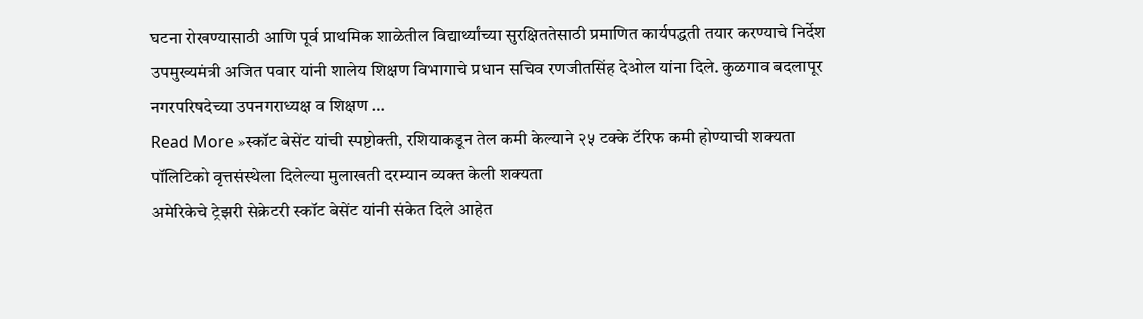घटना रोखण्यासाठी आणि पूर्व प्राथमिक शाळेतील विद्यार्थ्यांच्या सुरक्षिततेसाठी प्रमाणित कार्यपद्धती तयार करण्याचे निर्देश उपमुख्यमंत्री अजित पवार यांनी शालेय शिक्षण विभागाचे प्रधान सचिव रणजीतसिंह देओल यांना दिले. कुळगाव बदलापूर नगरपरिषदेच्या उपनगराध्यक्ष व शिक्षण …
Read More »स्कॉट बेसेंट यांची स्पष्टोक्ती, रशियाकडून तेल कमी केल्याने २५ टक्के टॅरिफ कमी होण्याची शक्यता पॉलिटिको वृत्तसंस्थेला दिलेल्या मुलाखती दरम्यान व्यक्त केली शक्यता
अमेरिकेचे ट्रेझरी सेक्रेटरी स्कॉट बेसेंट यांनी संकेत दिले आहेत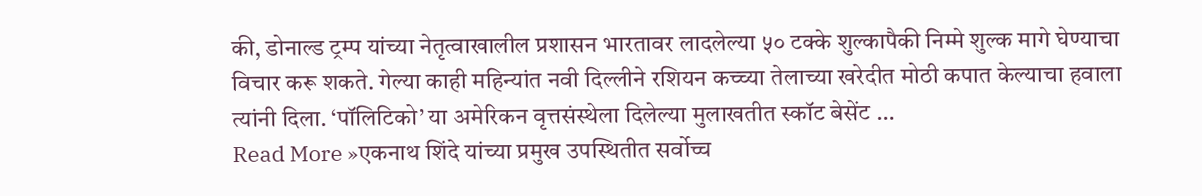की, डोनाल्ड ट्रम्प यांच्या नेतृत्वाखालील प्रशासन भारतावर लादलेल्या ५० टक्के शुल्कापैकी निम्मे शुल्क मागे घेण्याचा विचार करू शकते. गेल्या काही महिन्यांत नवी दिल्लीने रशियन कच्च्या तेलाच्या खरेदीत मोठी कपात केल्याचा हवाला त्यांनी दिला. ‘पॉलिटिको’ या अमेरिकन वृत्तसंस्थेला दिलेल्या मुलाखतीत स्कॉट बेसेंट …
Read More »एकनाथ शिंदे यांच्या प्रमुख उपस्थितीत सर्वोच्च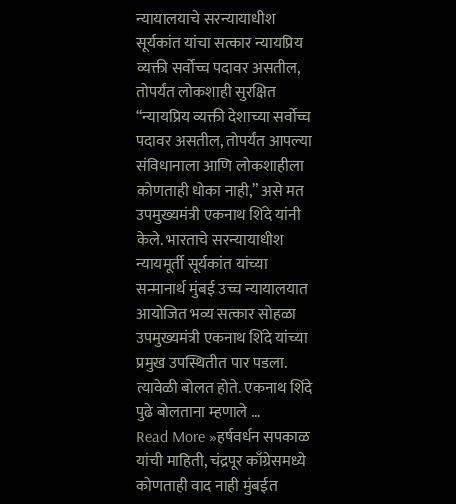न्यायालयाचे सरन्यायाधीश सूर्यकांत यांचा सत्कार न्यायप्रिय व्यक्ती सर्वोच्च पदावर असतील, तोपर्यंत लोकशाही सुरक्षित
“न्यायप्रिय व्यक्ती देशाच्या सर्वोच्च पदावर असतील, तोपर्यंत आपल्या संविधानाला आणि लोकशाहीला कोणताही धोका नाही,” असे मत उपमुख्यमंत्री एकनाथ शिंदे यांनी केले. भारताचे सरन्यायाधीश न्यायमूर्ती सूर्यकांत यांच्या सन्मानार्थ मुंबई उच्च न्यायालयात आयोजित भव्य सत्कार सोहळा उपमुख्यमंत्री एकनाथ शिंदे यांच्या प्रमुख उपस्थितीत पार पडला. त्यावेळी बोलत होते. एकनाथ शिंदे पुढे बोलताना म्हणाले …
Read More »हर्षवर्धन सपकाळ यांची माहिती, चंद्रपूर काँग्रेसमध्ये कोणताही वाद नाही मुंबईत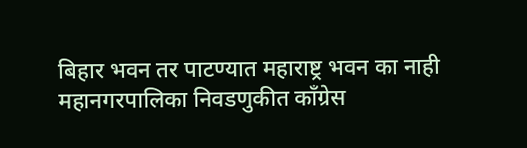बिहार भवन तर पाटण्यात महाराष्ट्र भवन का नाही
महानगरपालिका निवडणुकीत काँग्रेस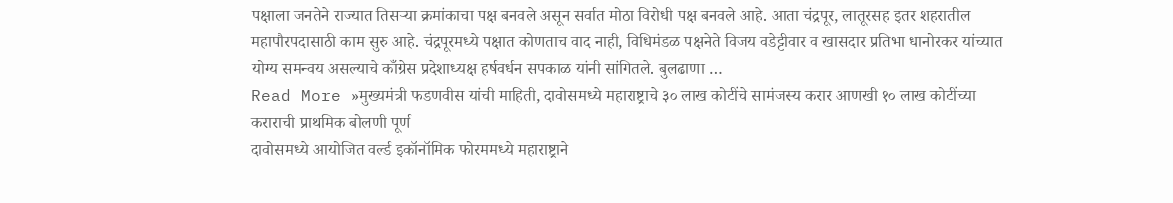पक्षाला जनतेने राज्यात तिसऱ्या क्रमांकाचा पक्ष बनवले असून सर्वात मोठा विरोधी पक्ष बनवले आहे. आता चंद्रपूर, लातूरसह इतर शहरातील महापौरपदासाठी काम सुरु आहे. चंद्रपूरमध्ये पक्षात कोणताच वाद नाही, विधिमंडळ पक्षनेते विजय वडेट्टीवार व खासदार प्रतिभा धानोरकर यांच्यात योग्य समन्वय असल्याचे काँग्रेस प्रदेशाध्यक्ष हर्षवर्धन सपकाळ यांनी सांगितले. बुलढाणा …
Read More »मुख्यमंत्री फडणवीस यांची माहिती, दावोसमध्ये महाराष्ट्राचे ३० लाख कोटींचे सामंजस्य करार आणखी १० लाख कोटींच्या कराराची प्राथमिक बोलणी पूर्ण
दावोसमध्ये आयोजित वर्ल्ड इकॉनॉमिक फोरममध्ये महाराष्ट्राने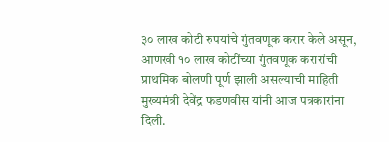३० लाख कोटी रुपयांचे गुंतवणूक करार केले असून, आणखी १० लाख कोटींच्या गुंतवणूक करारांची प्राथमिक बोलणी पूर्ण झाली असल्याची माहिती मुख्यमंत्री देवेंद्र फडणवीस यांनी आज पत्रकारांना दिली.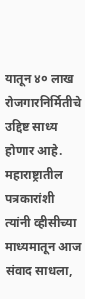यातून ४० लाख रोजगारनिर्मितीचे उद्दिष्ट साध्य होणार आहे. महाराष्ट्रातील पत्रकारांशी त्यांनी व्हीसीच्या माध्यमातून आज संवाद साधला,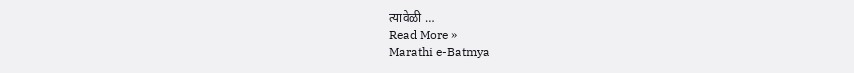त्यावेळी …
Read More »
Marathi e-Batmya